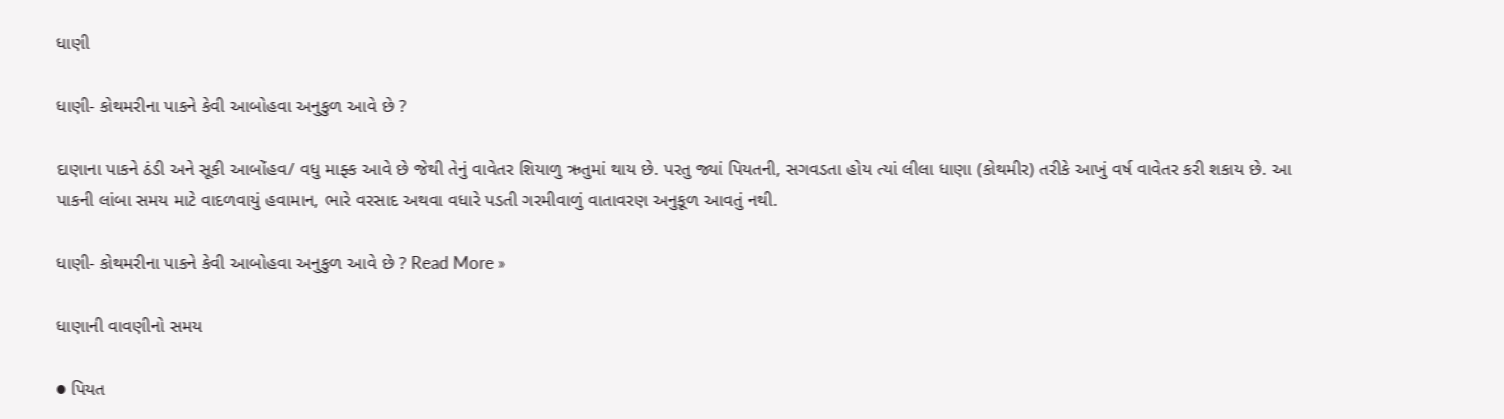ધાણી

ધાણી- કોથમરીના પાકને કેવી આબોહવા અનુકુળ આવે છે ?

દાણાના પાકને ઠંડી અને સૂકી આબોંહવ/ વધુ માફ્ક આવે છે જેથી તેનું વાવેતર શિયાળુ ઋતુમાં થાય છે. પરતુ જ્યાં પિયતની, સગવડતા હોય ત્યાં લીલા ધાણા (કોથમીર) તરીકે આખું વર્ષ વાવેતર કરી શકાય છે. આ પાકની લાંબા સમય માટે વાદળવાયું હવામાન, ભારે વરસાદ અથવા વધારે પડતી ગરમીવાળું વાતાવરણ અનુકૂળ આવતું નથી.

ધાણી- કોથમરીના પાકને કેવી આબોહવા અનુકુળ આવે છે ? Read More »

ધાણાની વાવણીનો સમય

● પિયત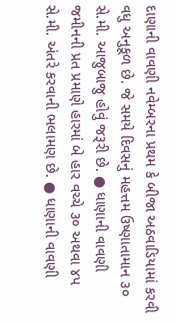દાણાની વાવણી નવેમ્બરના પ્રથમ કે બીજા અઠવાડિયામાં કરવી વધુ અનુકૂળ છે. જે સમયે દિવસનું મહત્તમ ઉષ્ણાતામાન ૩૦ સે.મી. આજુબાજુ હોવું જરૂરી છે. ● ધાણાની વાવણી જમીનની પ્રત પ્રમાણે હારમાં બે હાર વચ્ચે ૩૦ અથવા ૪પ સે.મી. અંતરે કરવાની ભલામણ છે. ● ધાણાની વાવણી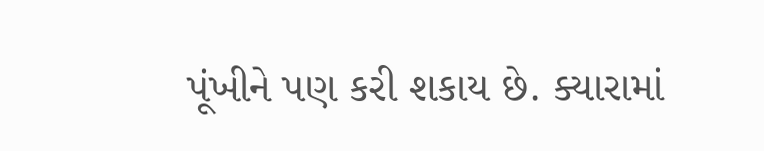પૂંખીને પણ કરી શકાય છે. ક્યારામાં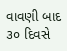વાવણી બાદ ૩૦ દિવસે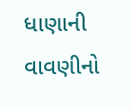ધાણાની વાવણીનો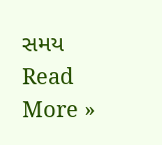સમય Read More »